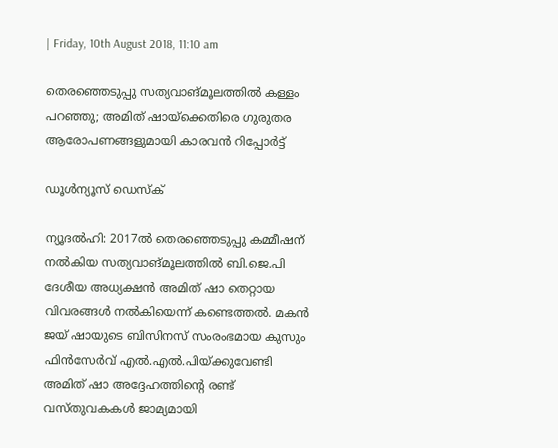| Friday, 10th August 2018, 11:10 am

തെരഞ്ഞെടുപ്പു സത്യവാങ്മൂലത്തില്‍ കള്ളം പറഞ്ഞു; അമിത് ഷായ്‌ക്കെതിരെ ഗുരുതര ആരോപണങ്ങളുമായി കാരവന്‍ റിപ്പോര്‍ട്ട്‌

ഡൂള്‍ന്യൂസ് ഡെസ്‌ക്

ന്യൂദല്‍ഹി: 2017ല്‍ തെരഞ്ഞെടുപ്പു കമ്മീഷന് നല്‍കിയ സത്യവാങ്മൂലത്തില്‍ ബി.ജെ.പി ദേശീയ അധ്യക്ഷന്‍ അമിത് ഷാ തെറ്റായ വിവരങ്ങള്‍ നല്‍കിയെന്ന് കണ്ടെത്തല്‍. മകന്‍ ജയ് ഷായുടെ ബിസിനസ് സംരംഭമായ കുസും ഫിന്‍സേര്‍വ് എല്‍.എല്‍.പിയ്ക്കുവേണ്ടി അമിത് ഷാ അദ്ദേഹത്തിന്റെ രണ്ട് വസ്തുവകകള്‍ ജാമ്യമായി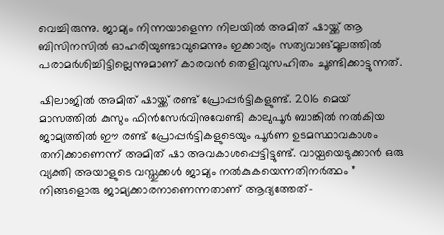വെച്ചിരുന്നു. ജാമ്യം നിന്നയാളെന്ന നിലയില്‍ അമിത് ഷായ്ക്ക് ആ ബിസിനസില്‍ ഓഹരിയുണ്ടാവുമെന്നും ഇക്കാര്യം സത്യവാങ്മൂലത്തില്‍ പരാമര്‍ശിച്ചിട്ടില്ലെന്നുമാണ് കാരവന്‍ തെളിവുസഹിതം ചൂണ്ടിക്കാട്ടുന്നത്.

ഷിലാജില്‍ അമിത് ഷായ്ക്ക് രണ്ട് പ്രോപ്പര്‍ട്ടികളുണ്ട്. 2016 മെയ് മാസത്തില്‍ കുസും ഫിന്‍സേര്‍വിനുവേണ്ടി കാലുപൂര്‍ ബാങ്കില്‍ നല്‍കിയ ജാമ്യത്തില്‍ ഈ രണ്ട് പ്രോപ്പര്‍ട്ടികളുടെയും പൂര്‍ണ ഉടമസ്ഥാവകാശം തനിക്കാണെന്ന് അമിത് ഷാ അവകാശപ്പെട്ടിട്ടുണ്ട്. വായ്പയെടുക്കാന്‍ ഒരു വ്യക്തി അയാളുടെ വസ്തുക്കള്‍ ജാമ്യം നല്‍കുകയെന്നതിനര്‍ത്ഥം ” നിങ്ങളൊരു ജാമ്യക്കാരനാണെന്നതാണ് ആദ്യത്തേത്-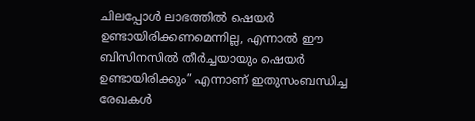ചിലപ്പോള്‍ ലാഭത്തില്‍ ഷെയര്‍ ഉണ്ടായിരിക്കണമെന്നില്ല, എന്നാല്‍ ഈ ബിസിനസില്‍ തീര്‍ച്ചയായും ഷെയര്‍ ഉണ്ടായിരിക്കും” എന്നാണ് ഇതുസംബന്ധിച്ച രേഖകള്‍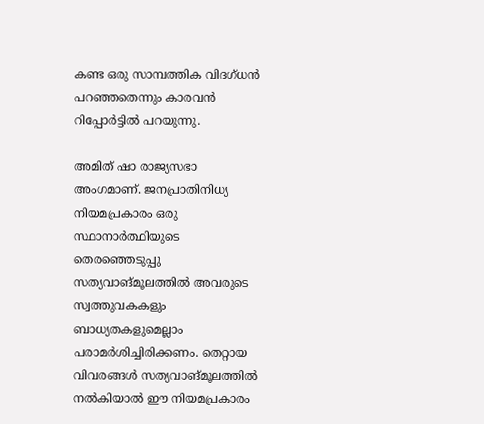കണ്ട ഒരു സാമ്പത്തിക വിദഗ്ധന്‍ പറഞ്ഞതെന്നും കാരവന്‍ റിപ്പോര്‍ട്ടില്‍ പറയുന്നു.

അമിത് ഷാ രാജ്യസഭാ അംഗമാണ്. ജനപ്രാതിനിധ്യ നിയമപ്രകാരം ഒരു സ്ഥാനാര്‍ത്ഥിയുടെ തെരഞ്ഞെടുപ്പു സത്യവാങ്മൂലത്തില്‍ അവരുടെ സ്വത്തുവകകളും ബാധ്യതകളുമെല്ലാം പരാമര്‍ശിച്ചിരിക്കണം. തെറ്റായ വിവരങ്ങള്‍ സത്യവാങ്മൂലത്തില്‍ നല്‍കിയാല്‍ ഈ നിയമപ്രകാരം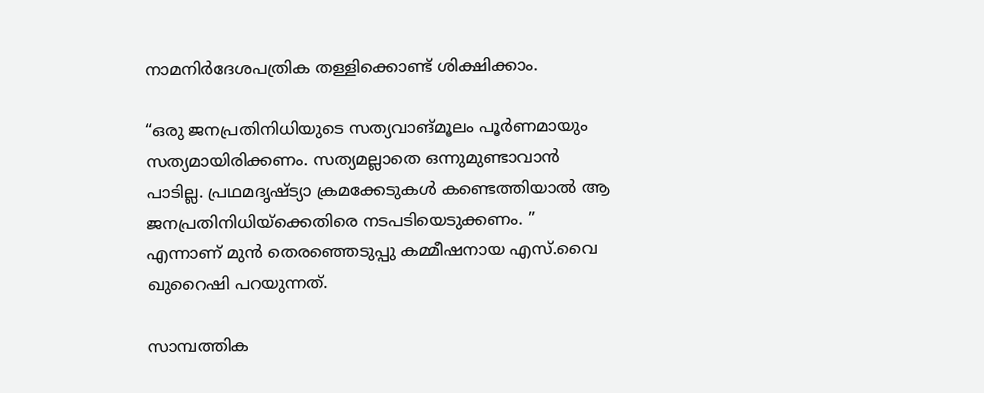നാമനിര്‍ദേശപത്രിക തള്ളിക്കൊണ്ട് ശിക്ഷിക്കാം.

“ഒരു ജനപ്രതിനിധിയുടെ സത്യവാങ്മൂലം പൂര്‍ണമായും സത്യമായിരിക്കണം. സത്യമല്ലാതെ ഒന്നുമുണ്ടാവാന്‍ പാടില്ല. പ്രഥമദൃഷ്ട്യാ ക്രമക്കേടുകള്‍ കണ്ടെത്തിയാല്‍ ആ ജനപ്രതിനിധിയ്‌ക്കെതിരെ നടപടിയെടുക്കണം. ” എന്നാണ് മുന്‍ തെരഞ്ഞെടുപ്പു കമ്മീഷനായ എസ്.വൈ ഖുറൈഷി പറയുന്നത്.

സാമ്പത്തിക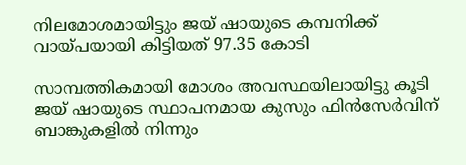നിലമോശമായിട്ടും ജയ് ഷായുടെ കമ്പനിക്ക് വായ്പയായി കിട്ടിയത് 97.35 കോടി

സാമ്പത്തികമായി മോശം അവസ്ഥയിലായിട്ടു കൂടി ജയ് ഷായുടെ സ്ഥാപനമായ കുസും ഫിന്‍സേര്‍വിന് ബാങ്കുകളില്‍ നിന്നും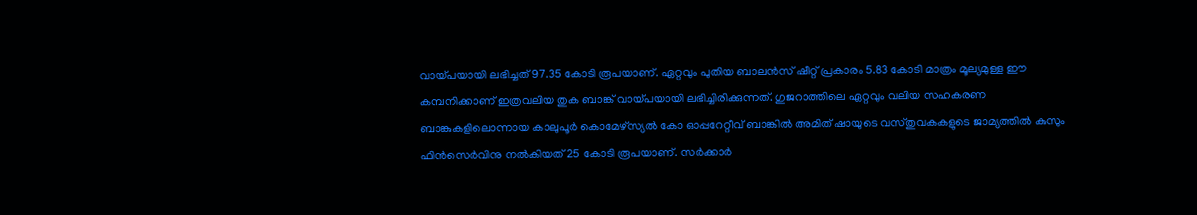വായ്പയായി ലഭിച്ചത് 97.35 കോടി രൂപയാണ്. ഏറ്റവും പുതിയ ബാലന്‍സ് ഷീറ്റ് പ്രകാരം 5.83 കോടി മാത്രം മൂല്യമുള്ള ഈ കമ്പനിക്കാണ് ഇത്രവലിയ തുക ബാങ്ക് വായ്പയായി ലഭിച്ചിരിക്കുന്നത്. ഗുജറാത്തിലെ ഏറ്റവും വലിയ സഹകരണ ബാങ്കുകളിലൊന്നായ കാലുപൂര്‍ കൊമേഴ്‌സ്യല്‍ കോ ഓപ്പറേറ്റീവ് ബാങ്കില്‍ അമിത് ഷായുടെ വസ്തുവകകളുടെ ജാമ്യത്തില്‍ കുസും ഫിന്‍സെര്‍വിനു നല്‍കിയത് 25 കോടി രൂപയാണ്. സര്‍ക്കാര്‍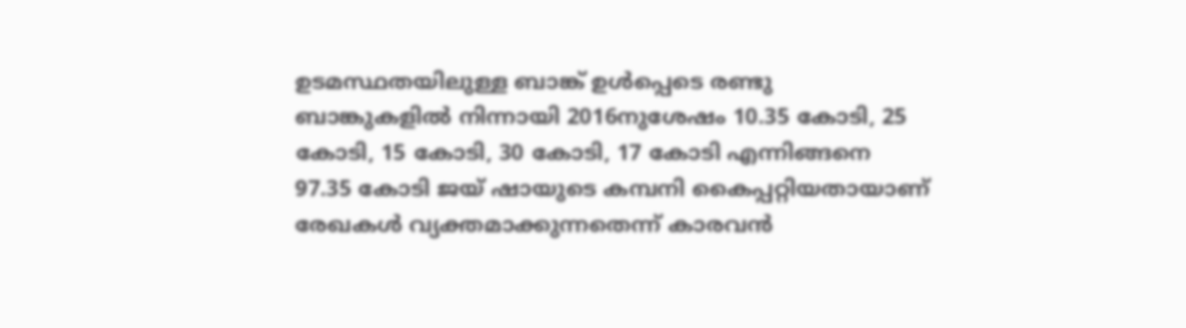ഉടമസ്ഥതയിലുള്ള ബാങ്ക് ഉള്‍പ്പെടെ രണ്ടു ബാങ്കുകളില്‍ നിന്നായി 2016നുശേഷം 10.35 കോടി, 25 കോടി, 15 കോടി, 30 കോടി, 17 കോടി എന്നിങ്ങനെ 97.35 കോടി ജയ് ഷായുടെ കമ്പനി കൈപ്പറ്റിയതായാണ് രേഖകള്‍ വ്യക്തമാക്കുന്നതെന്ന് കാരവന്‍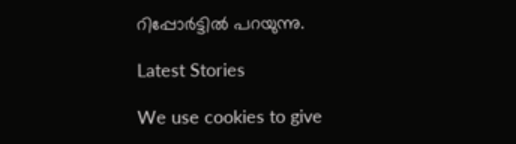റിപ്പോര്‍ട്ടില്‍ പറയുന്നു.

Latest Stories

We use cookies to give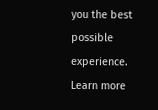you the best possible experience. Learn more